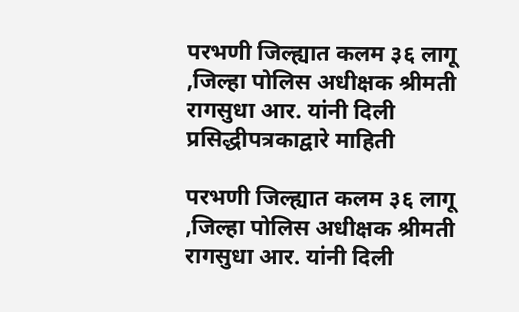परभणी जिल्ह्यात कलम ३६ लागू ,जिल्हा पोलिस अधीक्षक श्रीमती रागसुधा आर. यांनी दिली प्रसिद्धीपत्रकाद्वारे माहिती

परभणी जिल्ह्यात कलम ३६ लागू ,जिल्हा पोलिस अधीक्षक श्रीमती रागसुधा आर. यांनी दिली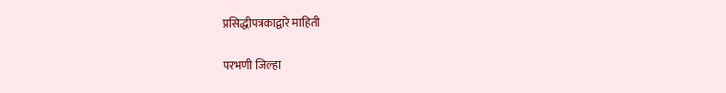प्रसिद्धीपत्रकाद्वारे माहिती

परभणी जिल्हा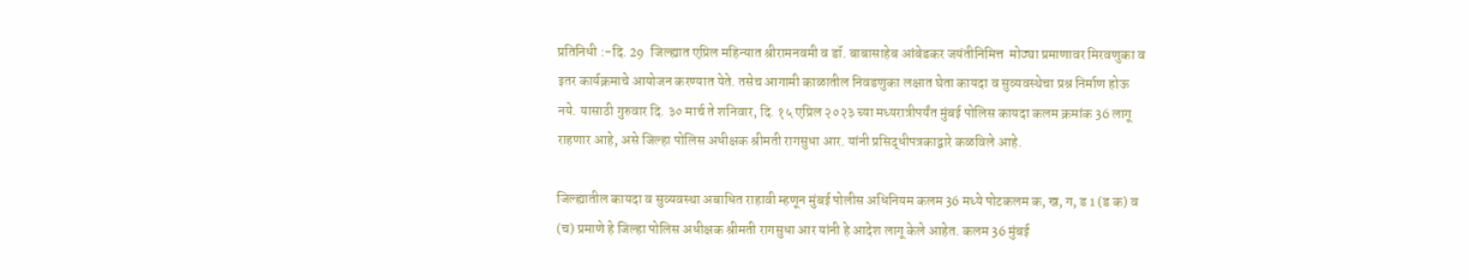प्रतिनिधी :-दि. 29  जिल्ह्यात एप्रिल महिन्यात श्रीरामनवमी व डॉ. बाबासाहेब आंबेडकर जयंतीनिमित्त  मोठ्या प्रमाणावर मिरवणुका व इतर कार्यक्रमाचे आयोजन करण्यात येते. तसेच आगामी काळातील निवडणुका लक्षात घेता कायदा व सुव्यवस्थेचा प्रश्न निर्माण होऊ नये. यासाठी गुरुवार दि. ३० मार्च ते शनिवार, दि. १५ एप्रिल २०२३ च्या मध्यरात्रीपर्यंत मुंबई पोलिस कायदा कलम क्रमांक 36 लागू राहणार आहे, असे जिल्हा पोलिस अधीक्षक श्रीमती रागसुधा आर. यांनी प्रसिद्धीपत्रकाद्वारे कळविले आहे.

जिल्ह्यातील कायदा व सुव्यवस्था अबाधित राहावी म्हणून मुंबई पोलीस अधिनियम कलम 36 मध्ये पोटकलम क, ख, ग, ड 1 (ड क) व (च) प्रमाणे हे जिल्हा पोलिस अधीक्षक श्रीमती रागसुधा आर यांनी हे आदेश लागू केले आहेत. कलम 36 मुंबई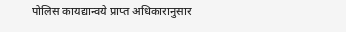पोलिस कायद्यान्वये प्राप्त अधिकारानुसार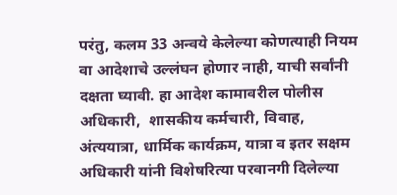परंतु, कलम 33 अन्वये केलेल्या कोणत्याही नियम वा आदेशाचे उल्लंघन होणार नाही, याची सर्वांनी दक्षता घ्यावी. हा आदेश कामावरील पोलीस अधिकारी,  शासकीय कर्मचारी, विवाह, अंत्ययात्रा, धार्मिक कार्यक्रम, यात्रा व इतर सक्षम अधिकारी यांनी विशेषरित्या परवानगी दिलेल्या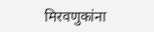मिरवणुकांना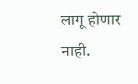लागू होणार नाही.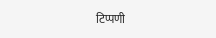टिप्पणी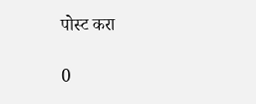पोस्ट करा

0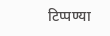टिप्पण्या